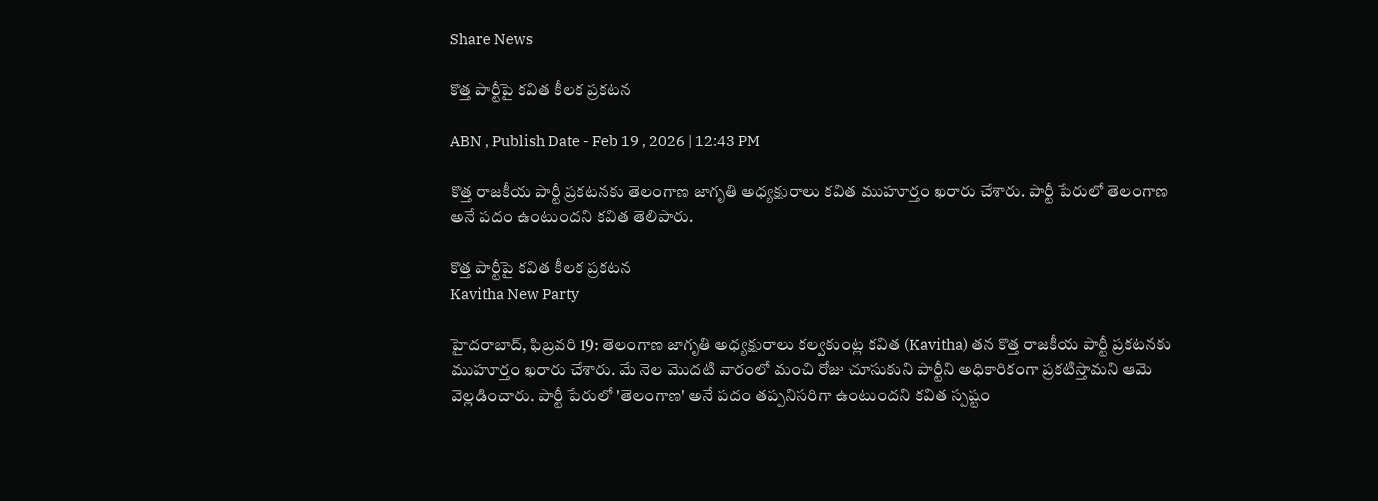Share News

కొత్త పార్టీపై కవిత కీలక ప్రకటన

ABN , Publish Date - Feb 19 , 2026 | 12:43 PM

కొత్త రాజకీయ పార్టీ ప్రకటనకు తెలంగాణ జాగృతి అధ్యక్షురాలు కవిత ముహూర్తం ఖరారు చేశారు. పార్టీ పేరులో తెలంగాణ అనే పదం ఉంటుందని కవిత తెలిపారు.

కొత్త పార్టీపై కవిత కీలక ప్రకటన
Kavitha New Party

హైదరాబాద్, ఫిబ్రవరి 19: తెలంగాణ జాగృతి అధ్యక్షురాలు కల్వకుంట్ల కవిత (Kavitha) తన కొత్త రాజకీయ పార్టీ ప్రకటనకు ముహూర్తం ఖరారు చేశారు. మే నెల మొదటి వారంలో మంచి రోజు చూసుకుని పార్టీని అధికారికంగా ప్రకటిస్తామని ఆమె వెల్లడించారు. పార్టీ పేరులో 'తెలంగాణ' అనే పదం తప్పనిసరిగా ఉంటుందని కవిత స్పష్టం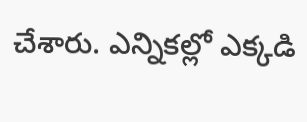చేశారు. ఎన్నికల్లో ఎక్కడి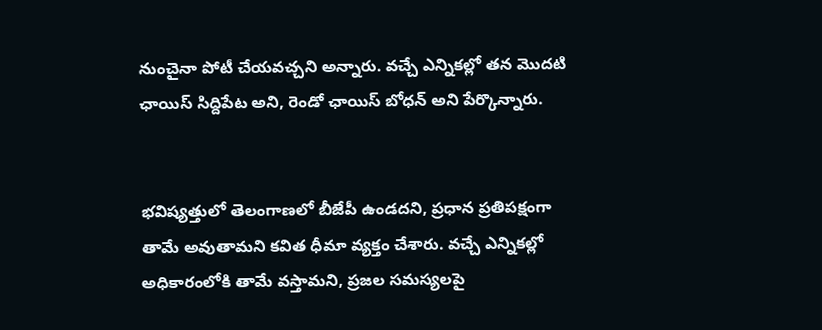నుంచైనా పోటీ చేయవచ్చని అన్నారు. వచ్చే ఎన్నికల్లో తన మొదటి ఛాయిస్ సిద్దిపేట అని, రెండో ఛాయిస్ బోధన్ అని పేర్కొన్నారు.


భవిష్యత్తులో తెలంగాణలో బీజేపీ ఉండదని, ప్రధాన ప్రతిపక్షంగా తామే అవుతామని కవిత ధీమా వ్యక్తం చేశారు. వచ్చే ఎన్నికల్లో అధికారంలోకి తామే వస్తామని, ప్రజల సమస్యలపై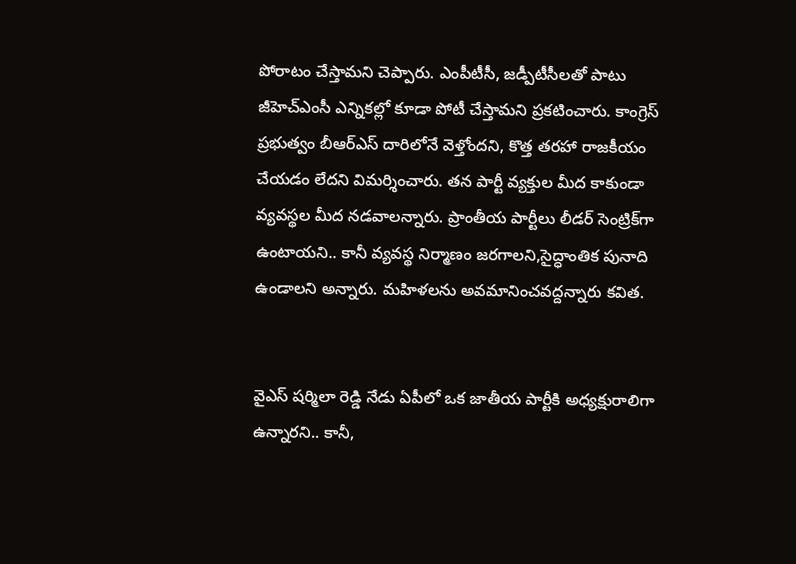పోరాటం చేస్తామని చెప్పారు. ఎంపీటీసీ, జడ్పీటీసీలతో పాటు జీహెచ్ఎంసీ ఎన్నికల్లో కూడా పోటీ చేస్తామని ప్రకటించారు. కాంగ్రెస్ ప్రభుత్వం బీఆర్ఎస్ దారిలోనే వెళ్తోందని, కొత్త తరహా రాజకీయం చేయడం లేదని విమర్శించారు. తన పార్టీ వ్యక్తుల మీద కాకుండా వ్యవస్థల మీద నడవాలన్నారు. ప్రాంతీయ పార్టీలు లీడర్ సెంట్రిక్‌గా ఉంటాయని.. కానీ వ్యవస్థ నిర్మాణం జరగాలని,సైద్ధాంతిక పునాది ఉండాలని అన్నారు. మహిళలను అవమానించవద్దన్నారు కవిత.


వైఎస్ షర్మిలా రెడ్డి నేడు ఏపీలో ఒక జాతీయ పార్టీకి అధ్యక్షురాలిగా ఉన్నారని.. కానీ,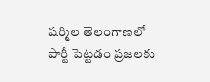షర్మిల తెలంగాణలో పార్టీ పెట్టడం ప్రజలకు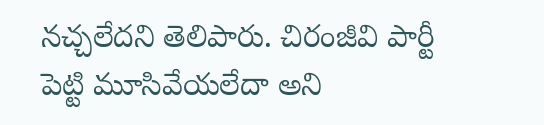నచ్చలేదని తెలిపారు. చిరంజీవి పార్టీ పెట్టి మూసివేయలేదా అని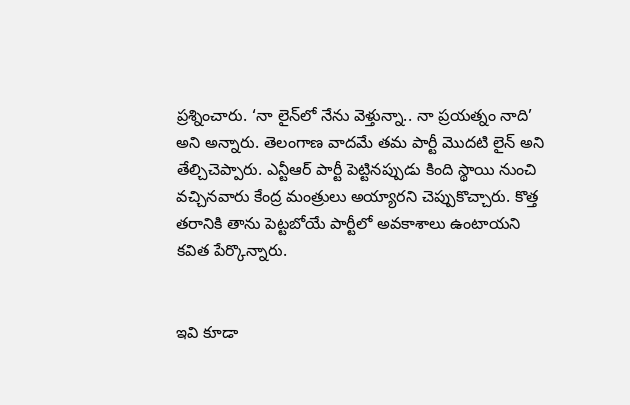ప్రశ్నించారు. ‘నా లైన్‌లో నేను వెళ్తున్నా.. నా ప్రయత్నం నాది’ అని అన్నారు. తెలంగాణ వాదమే తమ పార్టీ మొదటి లైన్ అని తేల్చిచెప్పారు. ఎన్టీఆర్ పార్టీ పెట్టినప్పుడు కింది స్థాయి నుంచి వచ్చినవారు కేంద్ర మంత్రులు అయ్యారని చెప్పుకొచ్చారు. కొత్త తరానికి తాను పెట్టబోయే పార్టీలో అవకాశాలు ఉంటాయని కవిత పేర్కొన్నారు.


ఇవి కూడా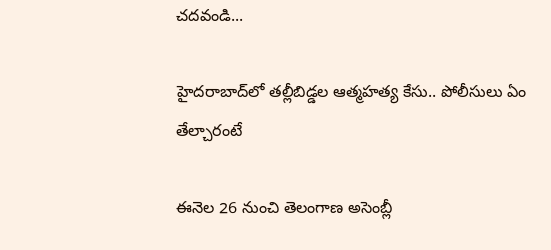చదవండి...

హైదరాబాద్‌లో తల్లీబిడ్డల ఆత్మహత్య కేసు.. పోలీసులు ఏం తేల్చారంటే

ఈనెల 26 నుంచి తెలంగాణ అసెంబ్లీ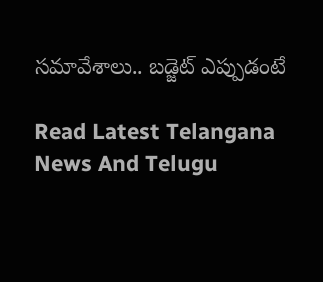సమావేశాలు.. బడ్జెట్ ఎప్పుడంటే

Read Latest Telangana News And Telugu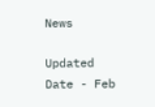News

Updated Date - Feb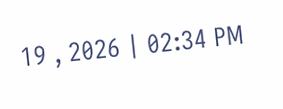19 , 2026 | 02:34 PM